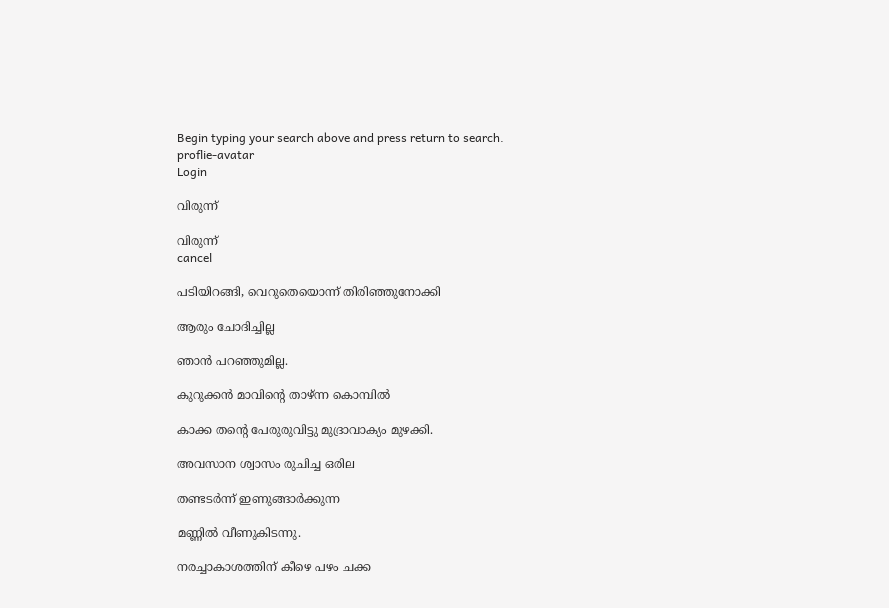Begin typing your search above and press return to search.
proflie-avatar
Login

വിരുന്ന്

വിരുന്ന്
cancel

പടിയിറങ്ങി, വെറുതെയൊന്ന് തിരിഞ്ഞുനോക്കി

ആരും ചോദിച്ചില്ല

ഞാൻ പറഞ്ഞുമില്ല.

കുറുക്കൻ മാവിന്റെ താഴ്ന്ന കൊമ്പിൽ

കാക്ക തന്റെ പേരുരുവിട്ടു മുദ്രാവാക്യം മുഴക്കി.

അവസാന ശ്വാസം രുചിച്ച ഒരില

തണ്ടടർന്ന് ഇണുങ്ങാർക്കുന്ന

മണ്ണിൽ വീണുകിടന്നു.

നരച്ചാകാശത്തിന് കീഴെ പഴം ചക്ക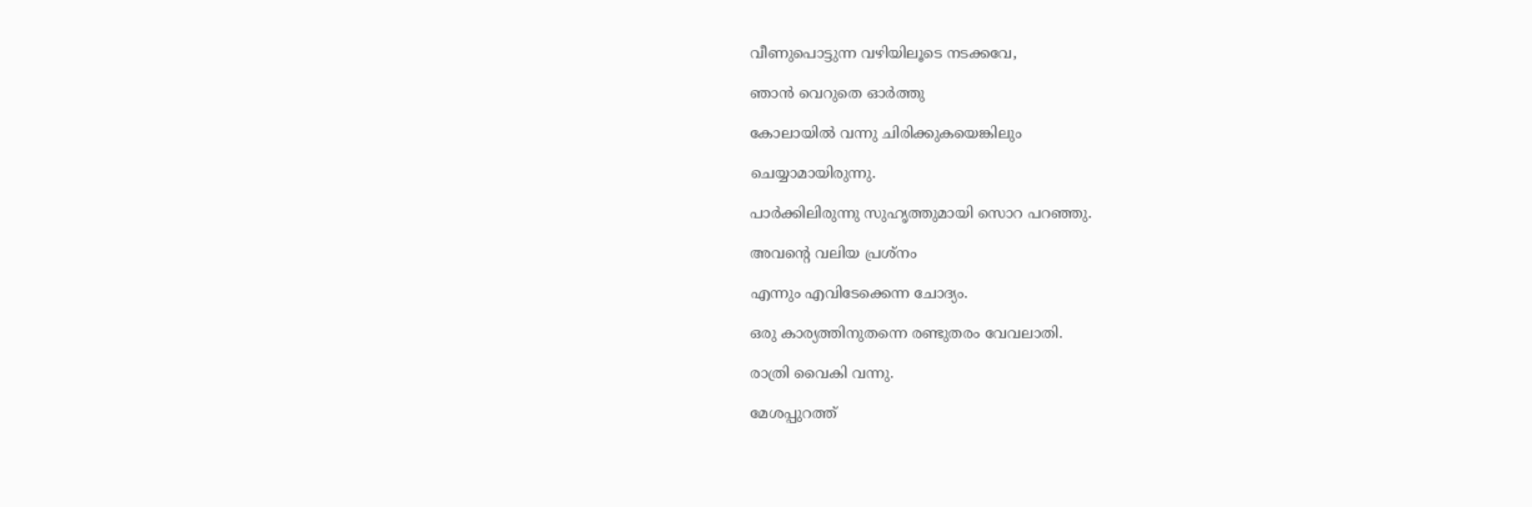വീണുപൊട്ടുന്ന വഴിയിലൂടെ നടക്കവേ,

ഞാൻ വെറുതെ ഓർത്തു

കോലായിൽ വന്നു ചിരിക്കുകയെങ്കിലും

ചെയ്യാമായിരുന്നു.

പാർക്കിലിരുന്നു സുഹൃത്തുമായി സൊറ പറഞ്ഞു.

അവന്റെ വലിയ പ്രശ്നം

എന്നും എവിടേക്കെന്ന ചോദ്യം.

ഒരു കാര്യത്തിനുതന്നെ രണ്ടുതരം വേവലാതി.

രാത്രി വൈകി വന്നു.

മേശപ്പുറത്ത്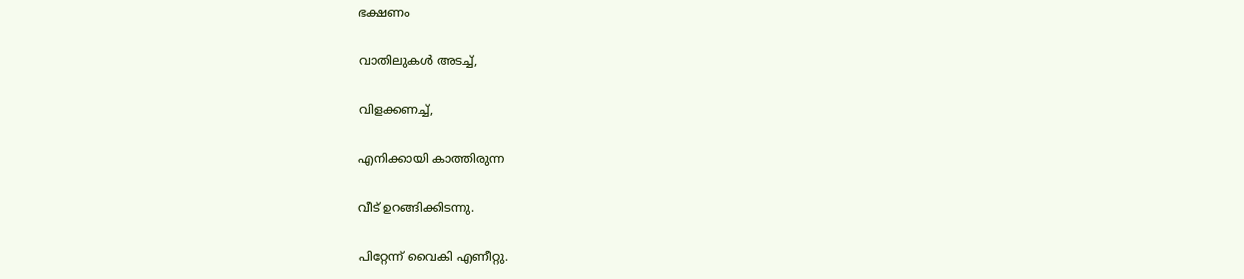ഭക്ഷണം

വാതിലുകൾ അടച്ച്,

വിളക്കണച്ച്,

എനിക്കായി കാത്തിരുന്ന

വീട് ഉറങ്ങിക്കിടന്നു.

പിറ്റേന്ന് വൈകി എണീറ്റു.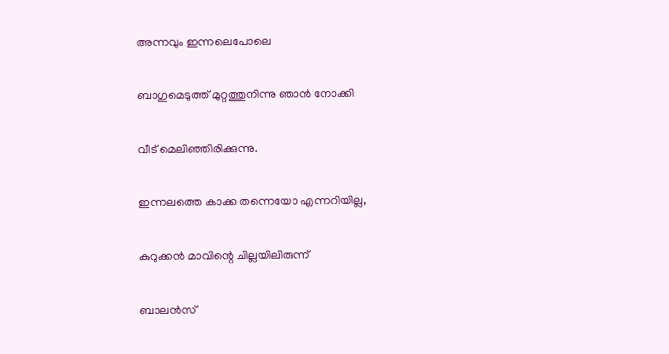അന്നവും ഇന്നലെപോലെ

ബാഗുമെടുത്ത് മുറ്റത്തുനിന്നു ഞാൻ നോക്കി

വീട് മെലിഞ്ഞിരിക്കുന്നു.

ഇന്നലത്തെ കാക്ക തന്നെയോ എന്നറിയില്ല,

കുറുക്കൻ മാവിന്റെ ചില്ലയിലിരുന്ന്

ബാലൻസ്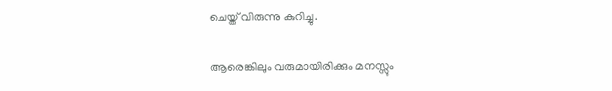ചെയ്ത് വിരുന്നു കുറിച്ചു.

ആരെങ്കിലും വരുമായിരിക്കും മനസ്സും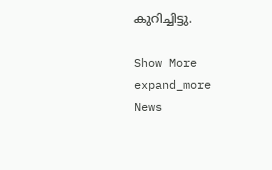കുറിച്ചിട്ടു.

Show More expand_more
News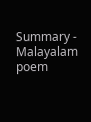Summary - Malayalam poem